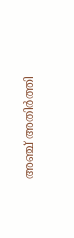അഞ്ച് അതിർത്തി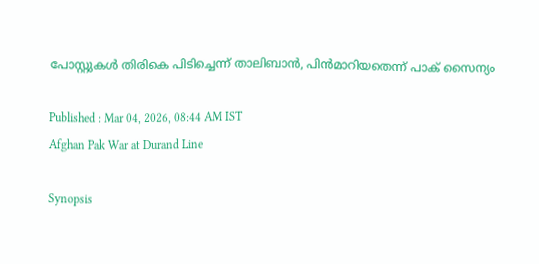പോസ്റ്റുകൾ തിരികെ പിടിച്ചെന്ന് താലിബാൻ, പിൻമാറിയതെന്ന് പാക് സൈന്യം

Published : Mar 04, 2026, 08:44 AM IST
Afghan Pak War at Durand Line

Synopsis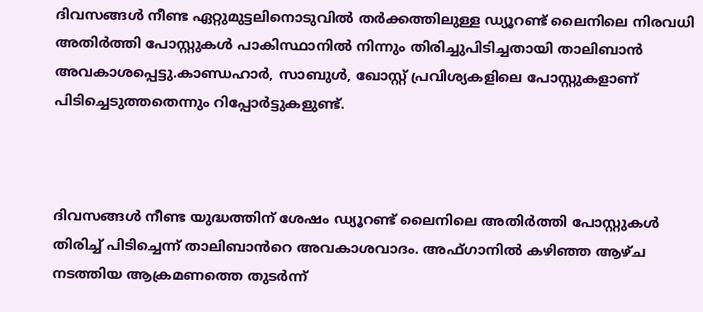ദിവസങ്ങൾ നീണ്ട ഏറ്റുമുട്ടലിനൊടുവിൽ തർക്കത്തിലുള്ള ഡ്യൂറണ്ട് ലൈനിലെ നിരവധി അതിർത്തി പോസ്റ്റുകൾ പാകിസ്ഥാനിൽ നിന്നും തിരിച്ചുപിടിച്ചതായി താലിബാൻ അവകാശപ്പെട്ടു.കാണ്ഡഹാർ, സാബുൾ, ഖോസ്റ്റ് പ്രവിശ്യകളിലെ പോസ്റ്റുകളാണ് പിടിച്ചെടുത്തതെന്നും റിപ്പോർട്ടുകളുണ്ട്.



ദിവസങ്ങൾ നീണ്ട യുദ്ധത്തിന് ശേഷം ഡ്യൂറണ്ട് ലൈനിലെ അതിർത്തി പോസ്റ്റുകൾ തിരിച്ച് പിടിച്ചെന്ന് താലിബാൻറെ അവകാശവാദം. അഫ്ഗാനിൽ കഴിഞ്ഞ ആഴ്ച നടത്തിയ ആക്രമണത്തെ തുടർന്ന്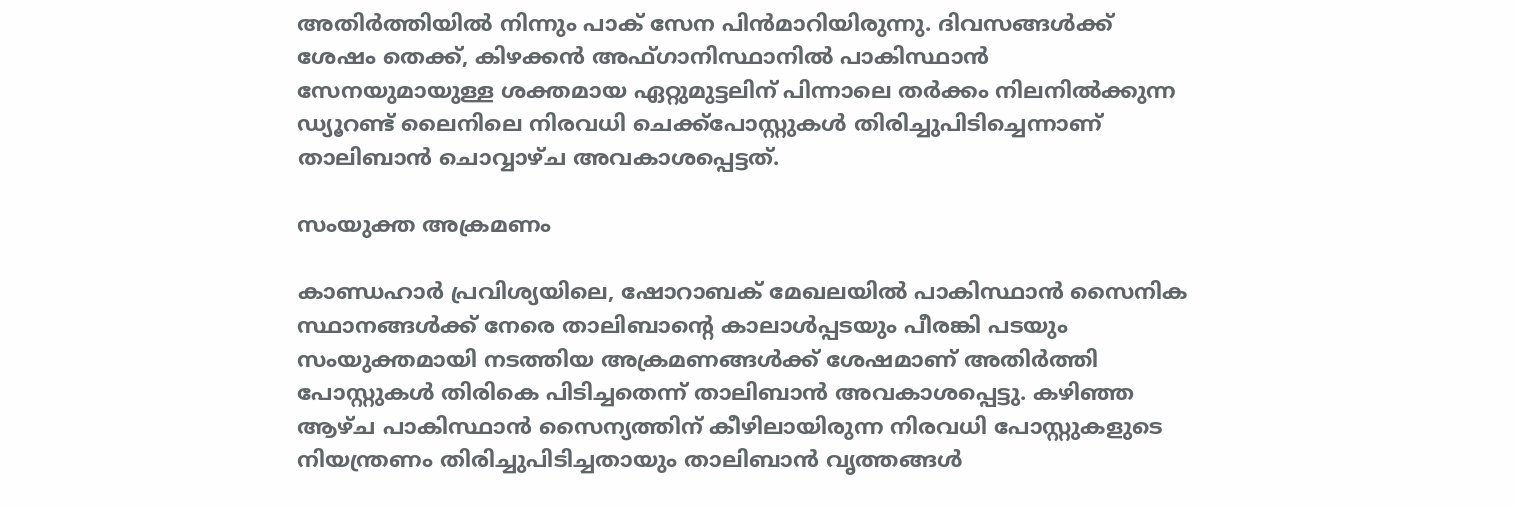അതിർത്തിയിൽ നിന്നും പാക് സേന പിന്‍മാറിയിരുന്നു. ദിവസങ്ങൾക്ക് ശേഷം തെക്ക്, കിഴക്കൻ അഫ്ഗാനിസ്ഥാനിൽ പാകിസ്ഥാൻ സേനയുമായുള്ള ശക്തമായ ഏറ്റുമുട്ടലിന് പിന്നാലെ തർക്കം നിലനിൽക്കുന്ന ഡ്യൂറണ്ട് ലൈനിലെ നിരവധി ചെക്ക്‌പോസ്റ്റുകൾ തിരിച്ചുപിടിച്ചെന്നാണ് താലിബാൻ ചൊവ്വാഴ്ച അവകാശപ്പെട്ടത്.

സംയുക്ത അക്രമണം

കാണ്ഡഹാർ പ്രവിശ്യയിലെ, ഷോറാബക് മേഖലയിൽ പാകിസ്ഥാൻ സൈനിക സ്ഥാനങ്ങൾക്ക് നേരെ താലിബാന്‍റെ കാലാൾപ്പടയും പീരങ്കി പടയും സംയുക്തമായി നടത്തിയ അക്രമണങ്ങൾക്ക് ശേഷമാണ് അതിർത്തി പോസ്റ്റുകൾ തിരികെ പിടിച്ചതെന്ന് താലിബാൻ അവകാശപ്പെട്ടു. കഴിഞ്ഞ ആഴ്ച പാകിസ്ഥാൻ സൈന്യത്തിന് കീഴിലായിരുന്ന നിരവധി പോസ്റ്റുകളുടെ നിയന്ത്രണം തിരിച്ചുപിടിച്ചതായും താലിബാൻ വൃത്തങ്ങൾ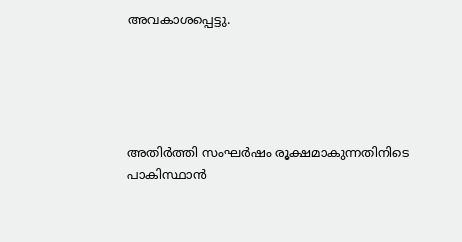അവകാശപ്പെട്ടു.





അതിർത്തി സംഘർഷം രൂക്ഷമാകുന്നതിനിടെ പാകിസ്ഥാൻ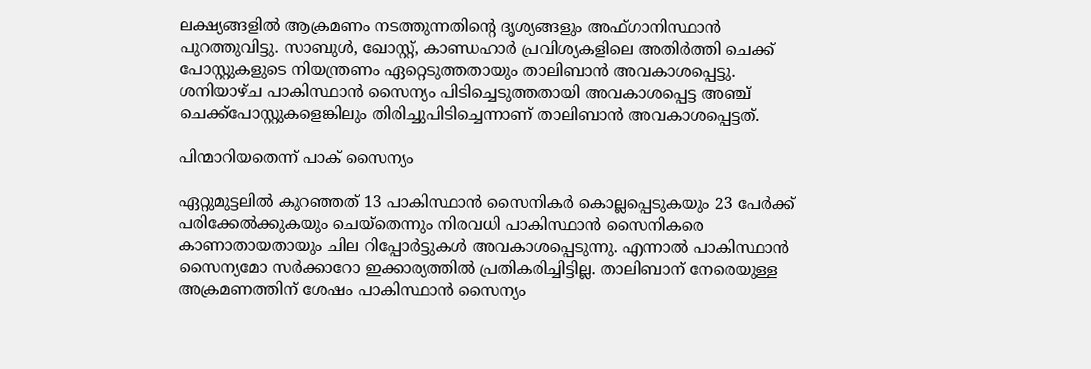ലക്ഷ്യങ്ങളിൽ ആക്രമണം നടത്തുന്നതിന്‍റെ ദൃശ്യങ്ങളും അഫ്ഗാനിസ്ഥാൻ പുറത്തുവിട്ടു. സാബുൾ, ഖോസ്റ്റ്, കാണ്ഡഹാർ പ്രവിശ്യകളിലെ അതിർത്തി ചെക്ക് പോസ്റ്റുകളുടെ നിയന്ത്രണം ഏറ്റെടുത്തതായും താലിബാൻ അവകാശപ്പെട്ടു. ശനിയാഴ്ച പാകിസ്ഥാൻ സൈന്യം പിടിച്ചെടുത്തതായി അവകാശപ്പെട്ട അഞ്ച് ചെക്ക്‌പോസ്റ്റുകളെങ്കിലും തിരിച്ചുപിടിച്ചെന്നാണ് താലിബാൻ അവകാശപ്പെട്ടത്.

പിന്മാറിയതെന്ന് പാക് സൈന്യം

ഏറ്റുമുട്ടലിൽ കുറഞ്ഞത് 13 പാകിസ്ഥാൻ സൈനികർ കൊല്ലപ്പെടുകയും 23 പേർക്ക് പരിക്കേൽക്കുകയും ചെയ്തെന്നും നിരവധി പാകിസ്ഥാൻ സൈനികരെ കാണാതായതായും ചില റിപ്പോർട്ടുകൾ അവകാശപ്പെടുന്നു. എന്നാൽ പാകിസ്ഥാൻ സൈന്യമോ സർക്കാറോ ഇക്കാര്യത്തിൽ പ്രതികരിച്ചിട്ടില്ല. താലിബാന് നേരെയുള്ള അക്രമണത്തിന് ശേഷം പാകിസ്ഥാൻ സൈന്യം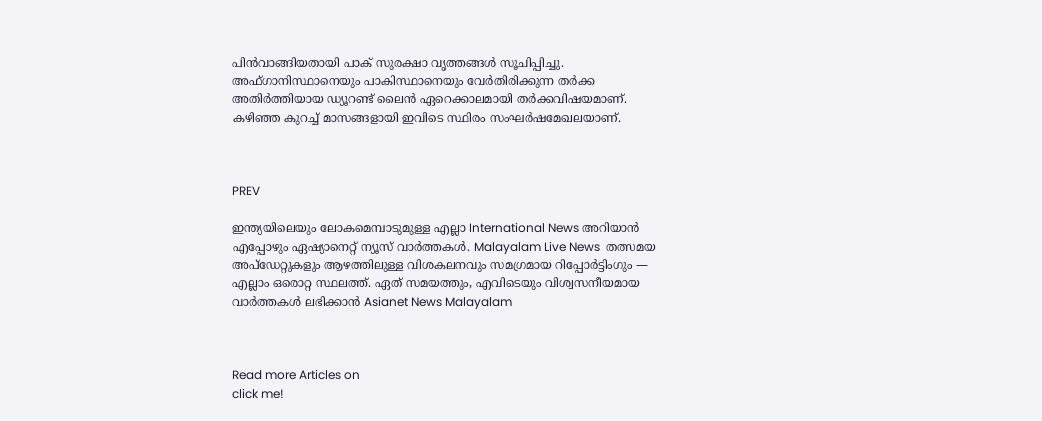പിൻവാങ്ങിയതായി പാക് സുരക്ഷാ വൃത്തങ്ങൾ സൂചിപ്പിച്ചു. അഫ്ഗാനിസ്ഥാനെയും പാകിസ്ഥാനെയും വേർതിരിക്കുന്ന തർക്ക അതിർത്തിയായ ഡ്യൂറണ്ട് ലൈൻ ഏറെക്കാലമായി തർക്കവിഷയമാണ്. കഴിഞ്ഞ കുറച്ച് മാസങ്ങളായി ഇവിടെ സ്ഥിരം സംഘർഷമേഖലയാണ്.



PREV

ഇന്ത്യയിലെയും ലോകമെമ്പാടുമുള്ള എല്ലാ International News അറിയാൻ എപ്പോഴും ഏഷ്യാനെറ്റ് ന്യൂസ് വാർത്തകൾ. Malayalam Live News  തത്സമയ അപ്‌ഡേറ്റുകളും ആഴത്തിലുള്ള വിശകലനവും സമഗ്രമായ റിപ്പോർട്ടിംഗും — എല്ലാം ഒരൊറ്റ സ്ഥലത്ത്. ഏത് സമയത്തും, എവിടെയും വിശ്വസനീയമായ വാർത്തകൾ ലഭിക്കാൻ Asianet News Malayalam



Read more Articles on
click me!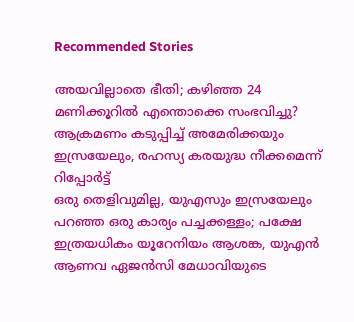Recommended Stories

അയവില്ലാതെ ഭീതി; കഴിഞ്ഞ 24 മണിക്കൂറിൽ എന്തൊക്കെ സംഭവിച്ചു? ആക്രമണം കടുപ്പിച്ച് അമേരിക്കയും ഇസ്രയേലും, രഹസ്യ കരയുദ്ധ നീക്കമെന്ന് റിപ്പോർട്ട്
ഒരു തെളിവുമില്ല, യുഎസും ഇസ്രയേലും പറഞ്ഞ ഒരു കാര്യം പച്ചക്കള്ളം; പക്ഷേ ഇത്രയധികം യൂറേനിയം ആശങ്ക, യുഎൻ ആണവ ഏജൻസി മേധാവിയുടെ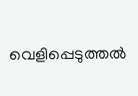വെളിപ്പെടുത്തൽ